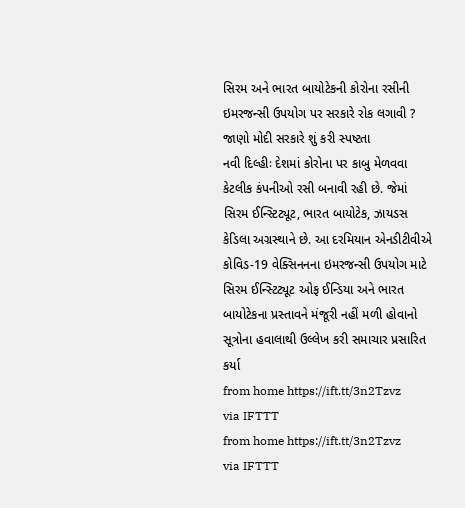સિરમ અને ભારત બાયોટેકની કોરોના રસીની ઇમરજન્સી ઉપયોગ પર સરકારે રોક લગાવી ? જાણો મોદી સરકારે શું કરી સ્પષ્ટતા
નવી દિલ્હીઃ દેશમાં કોરોના પર કાબુ મેળવવા કેટલીક કંપનીઓ રસી બનાવી રહી છે. જેમાં સિરમ ઈન્સ્ટિટ્યૂટ, ભારત બાયોટેક, ઝાયડસ કેડિલા અગ્રસ્થાને છે. આ દરમિયાન એનડીટીવીએ કોવિડ-19 વેક્સિનનના ઇમરજન્સી ઉપયોગ માટે સિરમ ઈન્સ્ટિટ્યૂટ ઓફ ઈન્ડિયા અને ભારત બાયોટેકના પ્રસ્તાવને મંજૂરી નહીં મળી હોવાનો સૂત્રોના હવાલાથી ઉલ્લેખ કરી સમાચાર પ્રસારિત કર્યા
from home https://ift.tt/3n2Tzvz
via IFTTT
from home https://ift.tt/3n2Tzvz
via IFTTT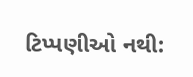ટિપ્પણીઓ નથી: